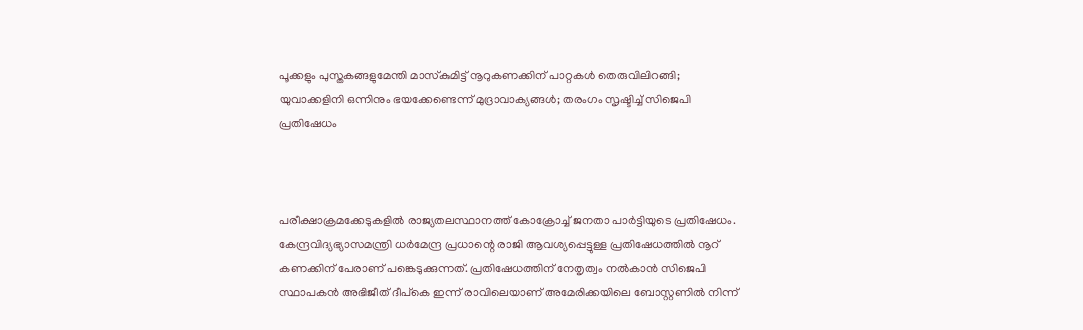പൂക്കളും പുസ്തകങ്ങളുമേന്തി മാസ്‌കുമിട്ട് നൂറുകണക്കിന് പാറ്റകള്‍ തെരുവിലിറങ്ങി; യുവാക്കളിനി ഒന്നിനും ഭയക്കേണ്ടെന്ന് മുദ്രാവാക്യങ്ങള്‍; തരംഗം സൃഷ്ടിച്ച് സിജെപി പ്രതിഷേധം



പരീക്ഷാക്രമക്കേടുകളില്‍ രാജ്യതലസ്ഥാനത്ത് കോക്രോച്ച് ജനതാ പാര്‍ട്ടിയുടെ പ്രതിഷേധം. കേന്ദ്രവിദ്യഭ്യാസമന്ത്രി ധര്‍മേന്ദ്ര പ്രധാന്റെ രാജി ആവശ്യപ്പെട്ടുള്ള പ്രതിഷേധത്തില്‍ നൂറ് കണക്കിന് പേരാണ് പങ്കെടുക്കുന്നത്. പ്രതിഷേധത്തിന് നേതൃത്വം നല്‍കാന്‍ സിജെപി സ്ഥാപകന്‍ അഭിജീത് ദീപ്‌കെ ഇന്ന് രാവിലെയാണ് അമേരിക്കയിലെ ബോസ്റ്റണില്‍ നിന്ന്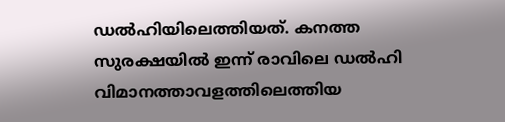ഡല്‍ഹിയിലെത്തിയത്. കനത്ത സുരക്ഷയില്‍ ഇന്ന് രാവിലെ ഡല്‍ഹി വിമാനത്താവളത്തിലെത്തിയ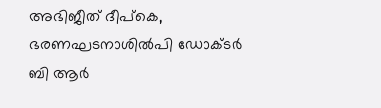അഭിജീത് ദീപ്‌കെ, ഭരണഘടനാശില്‍പി ഡോക്ടര്‍ ബി ആര്‍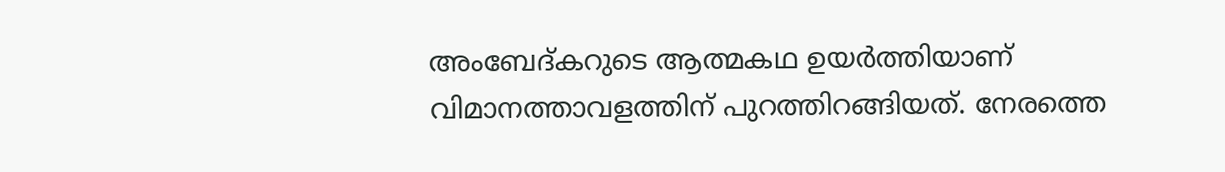അംബേദ്കറുടെ ആത്മകഥ ഉയര്‍ത്തിയാണ് വിമാനത്താവളത്തിന് പുറത്തിറങ്ങിയത്. നേരത്തെ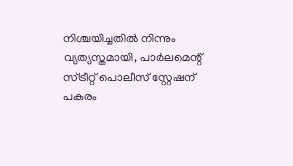നിശ്ചയിച്ചതില്‍ നിന്നും വ്യത്യസ്തമായി, പാര്‍ലമെന്റ് സ്ട്രീറ്റ് പൊലീസ് സ്റ്റേഷന് പകരം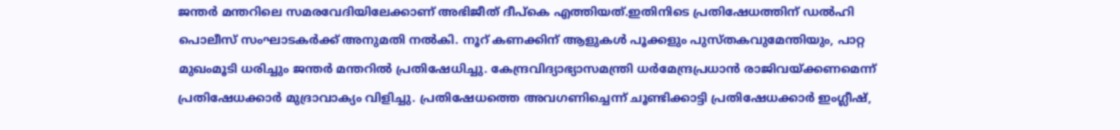ജന്തര്‍ മന്തറിലെ സമരവേദിയിലേക്കാണ് അഭിജീത് ദീപ്‌കെ എത്തിയത്.ഇതിനിടെ പ്രതിഷേധത്തിന് ഡല്‍ഹി പൊലീസ് സംഘാടകര്‍ക്ക് അനുമതി നല്‍കി. നൂറ് കണക്കിന് ആളുകള്‍ പൂക്കളും പുസ്തകവുമേന്തിയും, പാറ്റ മുഖംമൂടി ധരിച്ചും ജന്തര്‍ മന്തറില്‍ പ്രതിഷേധിച്ചു. കേന്ദ്രവിദ്യാഭ്യാസമന്ത്രി ധര്‍മേന്ദ്രപ്രധാന്‍ രാജിവയ്ക്കണമെന്ന് പ്രതിഷേധക്കാര്‍ മുദ്രാവാക്യം വിളിച്ചു. പ്രതിഷേധത്തെ അവഗണിച്ചെന്ന് ചൂണ്ടിക്കാട്ടി പ്രതിഷേധക്കാര്‍ ഇംഗ്ലീഷ്,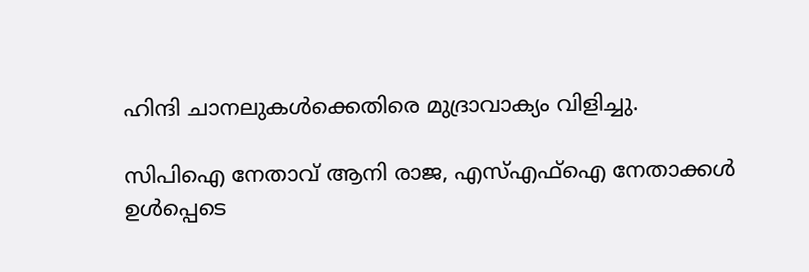ഹിന്ദി ചാനലുകള്‍ക്കെതിരെ മുദ്രാവാക്യം വിളിച്ചു.

സിപിഐ നേതാവ് ആനി രാജ, എസ്എഫ്‌ഐ നേതാക്കള്‍ ഉള്‍പ്പെടെ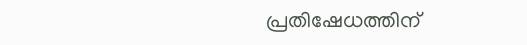പ്രതിഷേധത്തിന്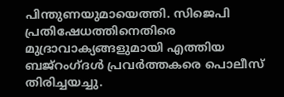പിന്തുണയുമായെത്തി. സിജെപി പ്രതിഷേധത്തിനെതിരെ മുദ്രാവാക്യങ്ങളുമായി എത്തിയ ബജ്‌റംഗ്ദള്‍ പ്രവര്‍ത്തകരെ പൊലീസ് തിരിച്ചയച്ചു.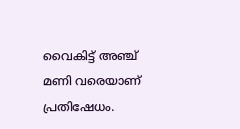വൈകിട്ട് അഞ്ച് മണി വരെയാണ് പ്രതിഷേധം.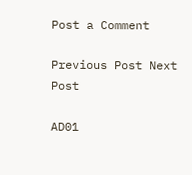Post a Comment

Previous Post Next Post

AD01